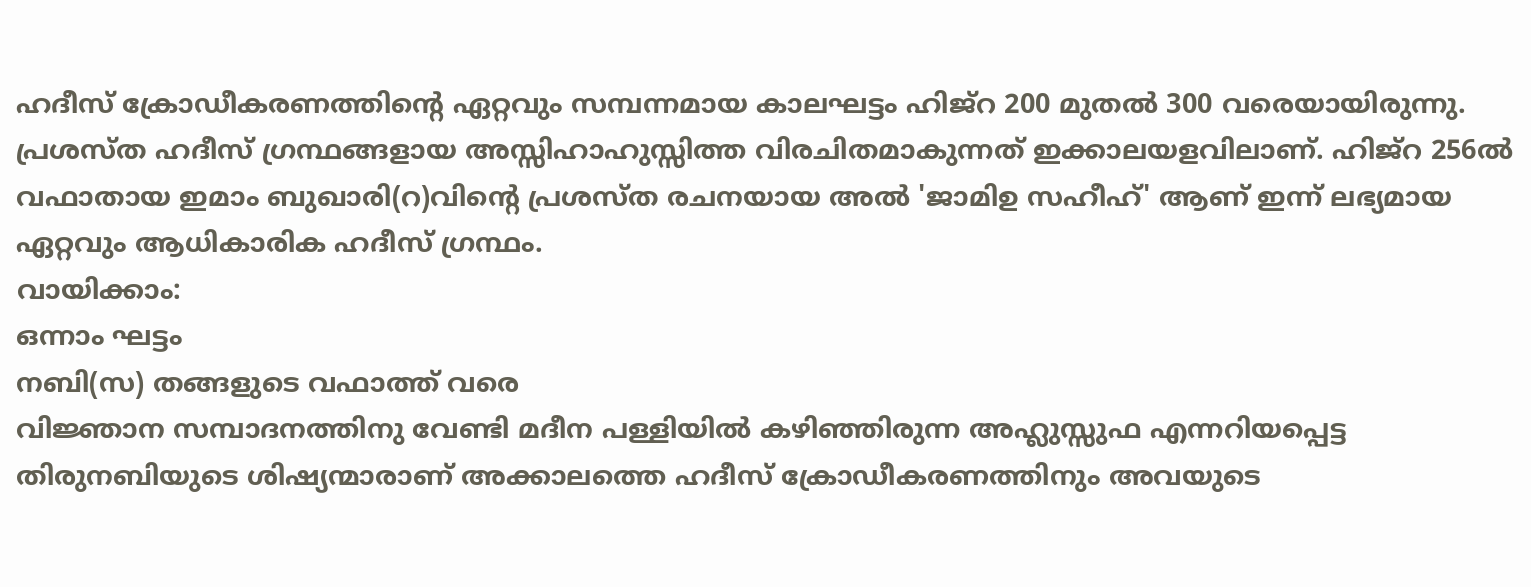ഹദീസ് ക്രോഡീകരണത്തിൻ്റെ ഏറ്റവും സമ്പന്നമായ കാലഘട്ടം ഹിജ്റ 200 മുതൽ 300 വരെയായിരുന്നു. പ്രശസ്ത ഹദീസ് ഗ്രന്ഥങ്ങളായ അസ്സിഹാഹുസ്സിത്ത വിരചിതമാകുന്നത് ഇക്കാലയളവിലാണ്. ഹിജ്റ 256ൽ വഫാതായ ഇമാം ബുഖാരി(റ)വിൻ്റെ പ്രശസ്ത രചനയായ അൽ 'ജാമിഉ സഹീഹ്' ആണ് ഇന്ന് ലഭ്യമായ ഏറ്റവും ആധികാരിക ഹദീസ് ഗ്രന്ഥം.
വായിക്കാം:
ഒന്നാം ഘട്ടം
നബി(സ) തങ്ങളുടെ വഫാത്ത് വരെ
വിജ്ഞാന സമ്പാദനത്തിനു വേണ്ടി മദീന പള്ളിയിൽ കഴിഞ്ഞിരുന്ന അഹ്ലുസ്സുഫ എന്നറിയപ്പെട്ട തിരുനബിയുടെ ശിഷ്യന്മാരാണ് അക്കാലത്തെ ഹദീസ് ക്രോഡീകരണത്തിനും അവയുടെ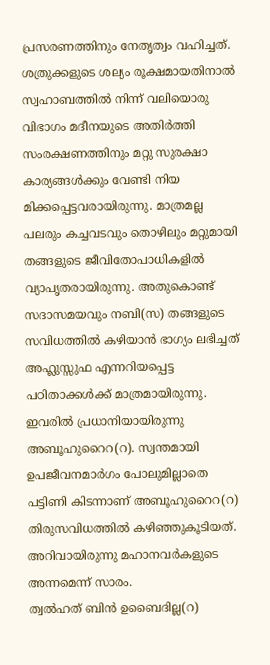പ്രസരണത്തിനും നേതൃത്വം വഹിച്ചത്. ശത്രുക്കളുടെ ശല്യം രൂക്ഷമായതിനാൽ സ്വഹാബത്തിൽ നിന്ന് വലിയൊരു വിഭാഗം മദീനയുടെ അതിർത്തി സംരക്ഷണത്തിനും മറ്റു സുരക്ഷാ കാര്യങ്ങൾക്കും വേണ്ടി നിയ മിക്കപ്പെട്ടവരായിരുന്നു. മാത്രമല്ല പലരും കച്ചവടവും തൊഴിലും മറ്റുമായി തങ്ങളുടെ ജീവിതോപാധികളിൽ വ്യാപൃതരായിരുന്നു. അതുകൊണ്ട് സദാസമയവും നബി(സ) തങ്ങളുടെ സവിധത്തിൽ കഴിയാൻ ഭാഗ്യം ലഭിച്ചത് അഹ്ലുസ്സുഫ എന്നറിയപ്പെട്ട പഠിതാക്കൾക്ക് മാത്രമായിരുന്നു. ഇവരിൽ പ്രധാനിയായിരുന്നു അബൂഹുറൈറ(റ). സ്വന്തമായി ഉപജീവനമാർഗം പോലുമില്ലാതെ പട്ടിണി കിടന്നാണ് അബൂഹുറൈറ(റ) തിരുസവിധത്തിൽ കഴിഞ്ഞുകൂടിയത്. അറിവായിരുന്നു മഹാനവർകളുടെ അന്നമെന്ന് സാരം.
ത്വൽഹത് ബിൻ ഉബൈദില്ല(റ)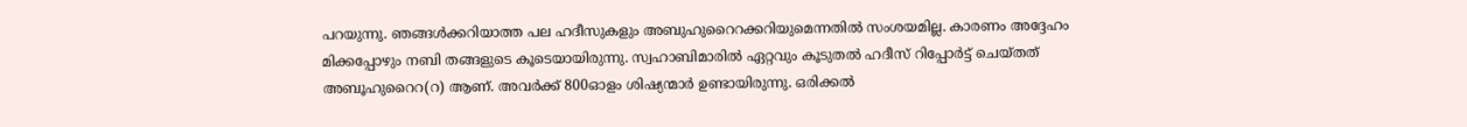പറയുന്നു. ഞങ്ങൾക്കറിയാത്ത പല ഹദീസുകളും അബുഹുറൈറക്കറിയുമെന്നതിൽ സംശയമില്ല. കാരണം അദ്ദേഹം മിക്കപ്പോഴും നബി തങ്ങളുടെ കൂടെയായിരുന്നു. സ്വഹാബിമാരിൽ ഏറ്റവും കൂടുതൽ ഹദീസ് റിപ്പോർട്ട് ചെയ്തത് അബൂഹുറൈറ(റ) ആണ്. അവർക്ക് 800ഓളം ശിഷ്യന്മാർ ഉണ്ടായിരുന്നു. ഒരിക്കൽ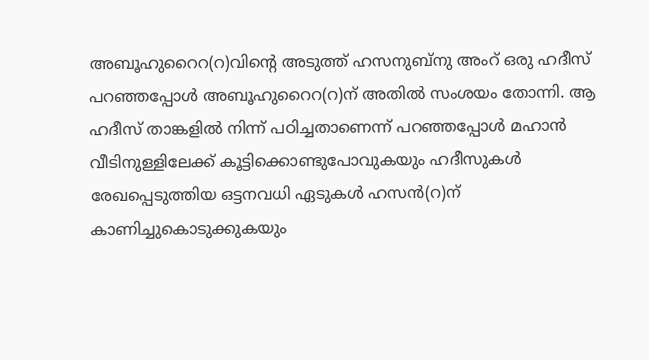അബൂഹുറൈറ(റ)വിൻ്റെ അടുത്ത് ഹസനുബ്നു അംറ് ഒരു ഹദീസ് പറഞ്ഞപ്പോൾ അബൂഹുറൈറ(റ)ന് അതിൽ സംശയം തോന്നി. ആ ഹദീസ് താങ്കളിൽ നിന്ന് പഠിച്ചതാണെന്ന് പറഞ്ഞപ്പോൾ മഹാൻ വീടിനുള്ളിലേക്ക് കൂട്ടിക്കൊണ്ടുപോവുകയും ഹദീസുകൾ രേഖപ്പെടുത്തിയ ഒട്ടനവധി ഏടുകൾ ഹസൻ(റ)ന് കാണിച്ചുകൊടുക്കുകയും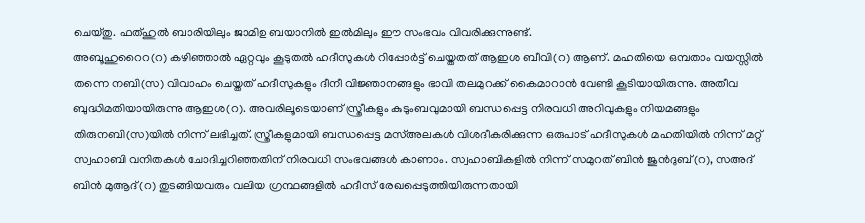ചെയ്തു. ഫത്ഹുൽ ബാരിയിലും ജാമിഉ ബയാനിൽ ഇൽമിലും ഈ സംഭവം വിവരിക്കുന്നുണ്ട്.
അബൂഹുറൈറ(റ) കഴിഞ്ഞാൽ ഏറ്റവും കൂടുതൽ ഹദീസുകൾ റിപ്പോർട്ട് ചെയ്തതത് ആഇശ ബീവി(റ) ആണ്. മഹതിയെ ഒമ്പതാം വയസ്സിൽ തന്നെ നബി(സ) വിവാഹം ചെയ്തത് ഹദീസുകളും ദീനീ വിജ്ഞാനങ്ങളും ഭാവി തലമുറക്ക് കൈമാറാൻ വേണ്ടി കൂടിയായിരുന്നു. അതീവ ബുദ്ധിമതിയായിരുന്നു ആഇശ(റ). അവരിലൂടെയാണ് സ്ത്രീകളും കുടുംബവുമായി ബന്ധപ്പെട്ട നിരവധി അറിവുകളും നിയമങ്ങളും തിരുനബി(സ)യിൽ നിന്ന് ലഭിച്ചത്. സ്ത്രീകളുമായി ബന്ധപ്പെട്ട മസ്അലകൾ വിശദീകരിക്കുന്ന ഒരുപാട് ഹദീസുകൾ മഹതിയിൽ നിന്ന് മറ്റ് സ്വഹാബി വനിതകൾ ചോദിച്ചറിഞ്ഞതിന് നിരവധി സംഭവങ്ങൾ കാണാം. സ്വഹാബികളിൽ നിന്ന് സമുറത് ബിൻ ജുൻദുബ്(റ), സഅദ് ബിൻ മുആദ്(റ) തുടങ്ങിയവരും വലിയ ഗ്രന്ഥങ്ങളിൽ ഹദീസ് രേഖപ്പെടുത്തിയിരുന്നതായി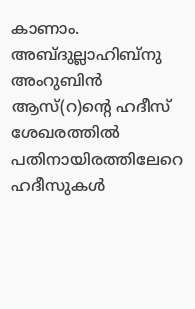കാണാം. അബ്ദുല്ലാഹിബ്നു അംറുബിൻ ആസ്(റ)ൻ്റെ ഹദീസ് ശേഖരത്തിൽ പതിനായിരത്തിലേറെ ഹദീസുകൾ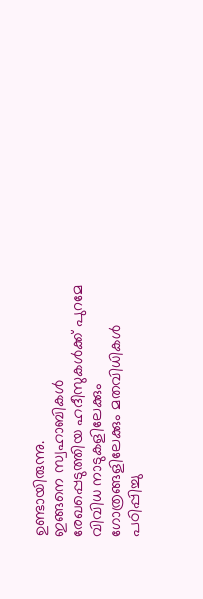ഉണ്ടായിരുന്നു.
ഇങ്ങനെ സ്വഹാബികൾ രേഖപ്പെടുത്തിയ ഹദീസുകൾക്ക് പുറമേ വിവിധ നാടുകളിലേക്കും ഗോത്രങ്ങളിലേക്കും മതവിധികൾ പഠിപ്പിച്ചു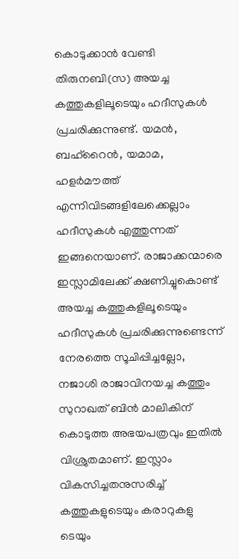കൊടുക്കാൻ വേണ്ടി തിരുനബി(സ) അയച്ച കത്തുകളിലൂടെയും ഹദീസുകൾ പ്രചരിക്കുന്നുണ്ട്. യമൻ, ബഹ്റൈൻ, യമാമ, ഹളർമൗത്ത് എന്നിവിടങ്ങളിലേക്കെല്ലാം ഹദീസുകൾ എത്തുന്നത് ഇങ്ങനെയാണ്. രാജാക്കന്മാരെ ഇസ്ലാമിലേക്ക് ക്ഷണിച്ചുകൊണ്ട് അയച്ച കത്തുകളിലൂടെയും ഹദീസുകൾ പ്രചരിക്കുന്നുണ്ടെന്ന് നേരത്തെ സൂചിപ്പിച്ചല്ലോ, നജാശി രാജാവിനയച്ച കത്തും സുറാഖത് ബിൻ മാലികിന് കൊടുത്ത അഭയപത്രവും ഇതിൽ വിശ്രുതമാണ്. ഇസ്ലാം വികസിച്ചതനുസരിച്ച് കത്തുകളുടെയും കരാറുകളു ടെയും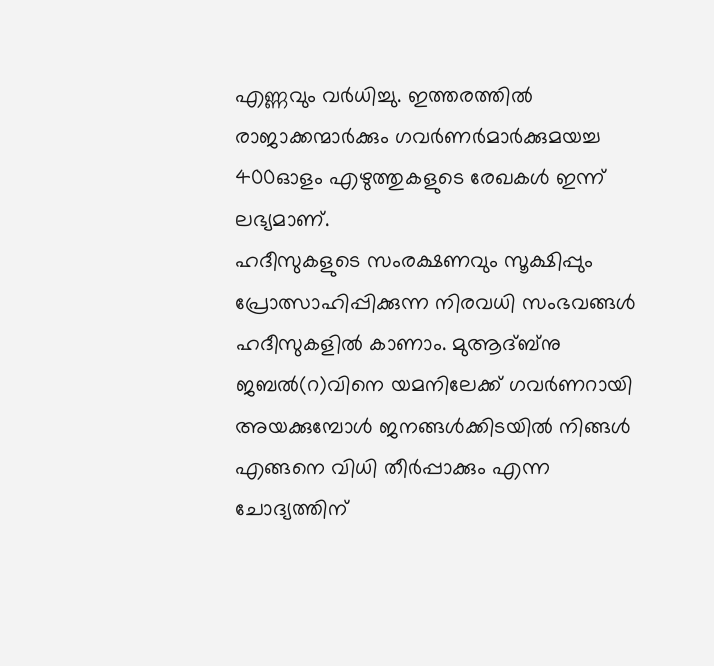എണ്ണവും വർധിച്ചു. ഇത്തരത്തിൽ രാജാക്കന്മാർക്കും ഗവർണർമാർക്കുമയച്ച 400ഓളം എഴുത്തുകളുടെ രേഖകൾ ഇന്ന് ലഭ്യമാണ്.
ഹദീസുകളുടെ സംരക്ഷണവും സൂക്ഷിപ്പും പ്രോത്സാഹിപ്പിക്കുന്ന നിരവധി സംഭവങ്ങൾ ഹദീസുകളിൽ കാണാം. മുആദ്ബ്നു ജബൽ(റ)വിനെ യമനിലേക്ക് ഗവർണറായി അയക്കുമ്പോൾ ജനങ്ങൾക്കിടയിൽ നിങ്ങൾ എങ്ങനെ വിധി തീർപ്പാക്കും എന്ന ചോദ്യത്തിന്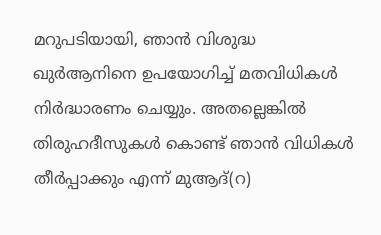മറുപടിയായി, ഞാൻ വിശുദ്ധ ഖുർആനിനെ ഉപയോഗിച്ച് മതവിധികൾ നിർദ്ധാരണം ചെയ്യും. അതല്ലെങ്കിൽ തിരുഹദീസുകൾ കൊണ്ട് ഞാൻ വിധികൾ തീർപ്പാക്കും എന്ന് മുആദ്(റ)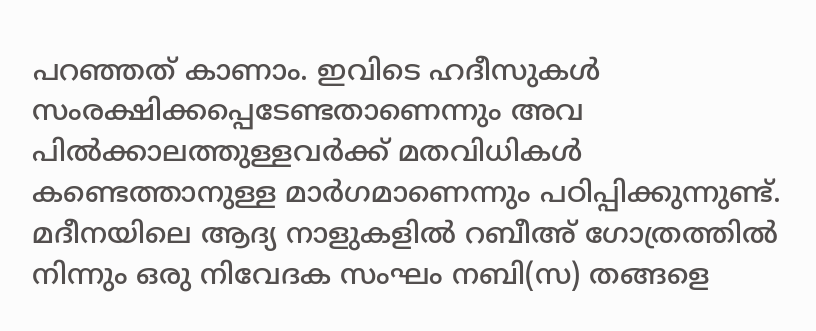പറഞ്ഞത് കാണാം. ഇവിടെ ഹദീസുകൾ സംരക്ഷിക്കപ്പെടേണ്ടതാണെന്നും അവ പിൽക്കാലത്തുള്ളവർക്ക് മതവിധികൾ കണ്ടെത്താനുള്ള മാർഗമാണെന്നും പഠിപ്പിക്കുന്നുണ്ട്. മദീനയിലെ ആദ്യ നാളുകളിൽ റബീഅ് ഗോത്രത്തിൽ നിന്നും ഒരു നിവേദക സംഘം നബി(സ) തങ്ങളെ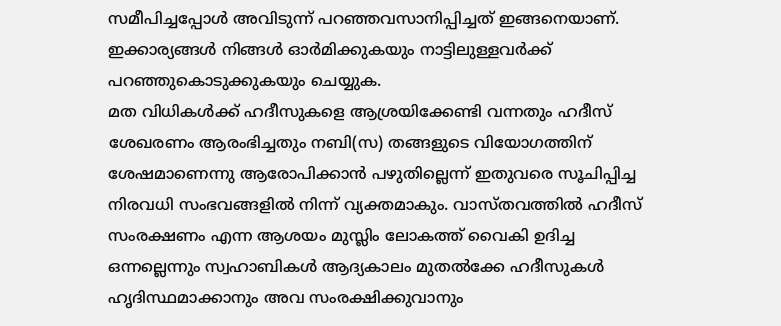സമീപിച്ചപ്പോൾ അവിടുന്ന് പറഞ്ഞവസാനിപ്പിച്ചത് ഇങ്ങനെയാണ്. ഇക്കാര്യങ്ങൾ നിങ്ങൾ ഓർമിക്കുകയും നാട്ടിലുള്ളവർക്ക് പറഞ്ഞുകൊടുക്കുകയും ചെയ്യുക.
മത വിധികൾക്ക് ഹദീസുകളെ ആശ്രയിക്കേണ്ടി വന്നതും ഹദീസ് ശേഖരണം ആരംഭിച്ചതും നബി(സ) തങ്ങളുടെ വിയോഗത്തിന് ശേഷമാണെന്നു ആരോപിക്കാൻ പഴുതില്ലെന്ന് ഇതുവരെ സൂചിപ്പിച്ച നിരവധി സംഭവങ്ങളിൽ നിന്ന് വ്യക്തമാകും. വാസ്തവത്തിൽ ഹദീസ് സംരക്ഷണം എന്ന ആശയം മുസ്ലിം ലോകത്ത് വൈകി ഉദിച്ച ഒന്നല്ലെന്നും സ്വഹാബികൾ ആദ്യകാലം മുതൽക്കേ ഹദീസുകൾ ഹൃദിസ്ഥമാക്കാനും അവ സംരക്ഷിക്കുവാനും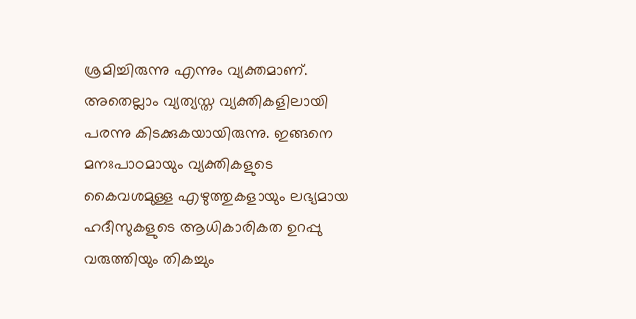ശ്രമിച്ചിരുന്നു എന്നും വ്യക്തമാണ്. അതെല്ലാം വ്യത്യസ്ത വ്യക്തികളിലായി പരന്നു കിടക്കുകയായിരുന്നു. ഇങ്ങനെ മനഃപാഠമായും വ്യക്തികളുടെ കൈവശമുള്ള എഴുത്തുകളായും ലഭ്യമായ ഹദീസുകളുടെ ആധികാരികത ഉറപ്പു വരുത്തിയും തികച്ചും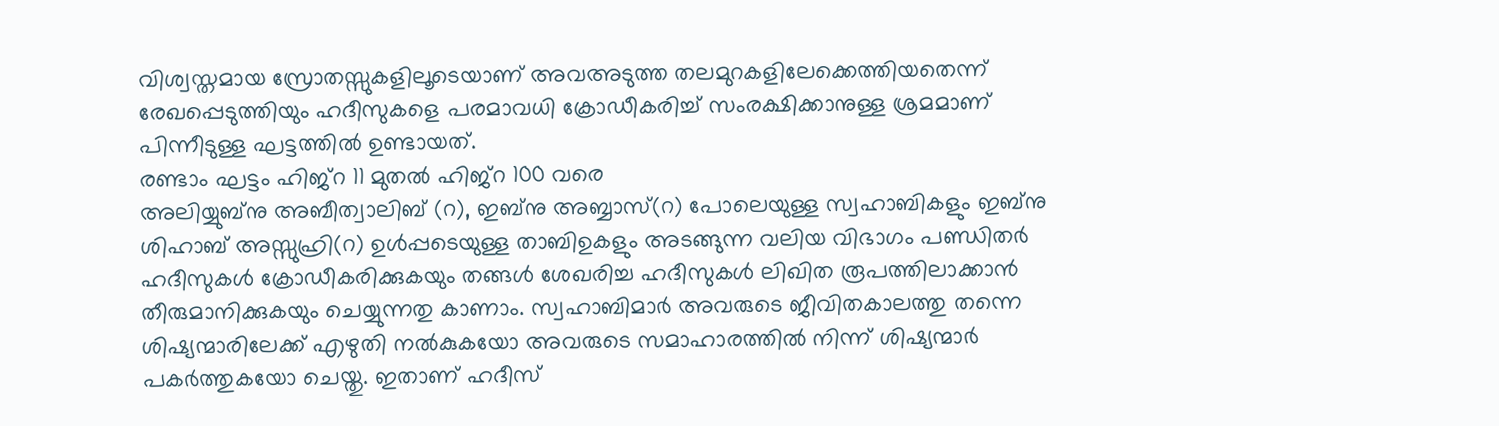വിശ്വസ്തമായ സ്രോതസ്സുകളിലൂടെയാണ് അവഅടുത്ത തലമുറകളിലേക്കെത്തിയതെന്ന് രേഖപ്പെടുത്തിയും ഹദീസുകളെ പരമാവധി ക്രോഡീകരിച്ച് സംരക്ഷിക്കാനുള്ള ശ്രമമാണ് പിന്നീടുള്ള ഘട്ടത്തിൽ ഉണ്ടായത്.
രണ്ടാം ഘട്ടം ഹിജ്റ 11 മുതൽ ഹിജ്റ 100 വരെ
അലിയ്യുബ്നു അബീത്വാലിബ് (റ), ഇബ്നു അബ്ബാസ്(റ) പോലെയുള്ള സ്വഹാബികളും ഇബ്നു ശിഹാബ് അസ്സുഹ്രി(റ) ഉൾപ്പടെയുള്ള താബിഉകളും അടങ്ങുന്ന വലിയ വിഭാഗം പണ്ഡിതർ ഹദീസുകൾ ക്രോഡീകരിക്കുകയും തങ്ങൾ ശേഖരിച്ച ഹദീസുകൾ ലിഖിത രൂപത്തിലാക്കാൻ തീരുമാനിക്കുകയും ചെയ്യുന്നതു കാണാം. സ്വഹാബിമാർ അവരുടെ ജീവിതകാലത്തു തന്നെ ശിഷ്യന്മാരിലേക്ക് എഴുതി നൽകുകയോ അവരുടെ സമാഹാരത്തിൽ നിന്ന് ശിഷ്യന്മാർ പകർത്തുകയോ ചെയ്തു. ഇതാണ് ഹദീസ്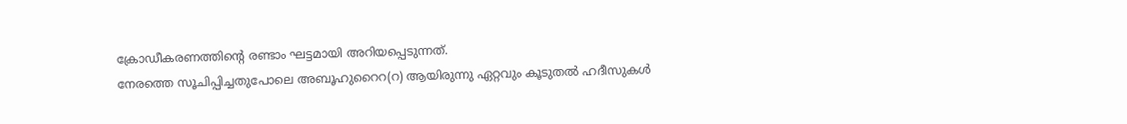ക്രോഡീകരണത്തിൻ്റെ രണ്ടാം ഘട്ടമായി അറിയപ്പെടുന്നത്.
നേരത്തെ സൂചിപ്പിച്ചതുപോലെ അബൂഹുറൈറ(റ) ആയിരുന്നു ഏറ്റവും കൂടുതൽ ഹദീസുകൾ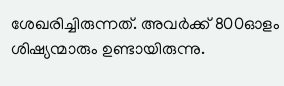ശേഖരിച്ചിരുന്നത്. അവർക്ക് 800ഓളം ശിഷ്യന്മാരും ഉണ്ടായിരുന്നു.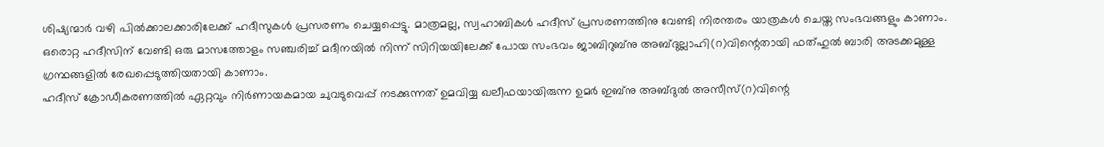ശിഷ്യന്മാർ വഴി പിൽക്കാലക്കാരിലേക്ക് ഹദീസുകൾ പ്രസരണം ചെയ്യപ്പെട്ടു. മാത്രമല്ല, സ്വഹാബികൾ ഹദീസ് പ്രസരണത്തിനു വേണ്ടി നിരന്തരം യാത്രകൾ ചെയ്ത സംഭവങ്ങളും കാണാം. ഒരൊറ്റ ഹദീസിന് വേണ്ടി ഒരു മാസത്തോളം സഞ്ചരിച്ച് മദീനയിൽ നിന്ന് സിറിയയിലേക്ക് പോയ സംഭവം ജാബിറുബ്നു അബ്ദുല്ലാഹി(റ)വിന്റെതായി ഫത്ഹുൽ ബാരി അടക്കമുള്ള ഗ്രന്ഥങ്ങളിൽ രേഖപ്പെടുത്തിയതായി കാണാം.
ഹദീസ് ക്രോഡീകരണത്തിൽ ഏറ്റവും നിർണായകമായ ചുവടുവെപ്പ് നടക്കുന്നത് ഉമവിയ്യ ഖലീഫയായിരുന്ന ഉമർ ഇബ്നു അബ്ദുൽ അസീസ്(റ)വിന്റെ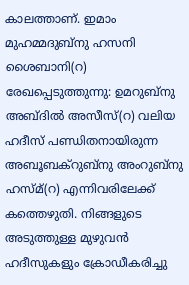കാലത്താണ്. ഇമാം മുഹമ്മദുബ്നു ഹസനി ശൈബാനി(റ) രേഖപ്പെടുത്തുന്നു: ഉമറുബ്നു അബ്ദിൽ അസീസ്(റ) വലിയ ഹദീസ് പണ്ഡിതനായിരുന്ന അബൂബക്റുബ്നു അംറുബ്നു ഹസ്മ്(റ) എന്നിവരിലേക്ക് കത്തെഴുതി. നിങ്ങളുടെ അടുത്തുള്ള മുഴുവൻ ഹദീസുകളും ക്രോഡീകരിച്ചു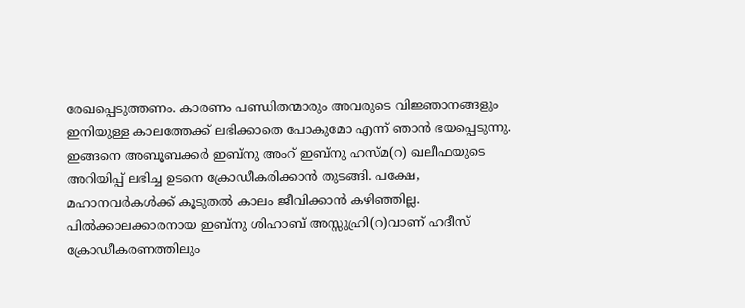രേഖപ്പെടുത്തണം. കാരണം പണ്ഡിതന്മാരും അവരുടെ വിജ്ഞാനങ്ങളും ഇനിയുള്ള കാലത്തേക്ക് ലഭിക്കാതെ പോകുമോ എന്ന് ഞാൻ ഭയപ്പെടുന്നു. ഇങ്ങനെ അബൂബക്കർ ഇബ്നു അംറ് ഇബ്നു ഹസ്മ(റ) ഖലീഫയുടെ അറിയിപ്പ് ലഭിച്ച ഉടനെ ക്രോഡീകരിക്കാൻ തുടങ്ങി. പക്ഷേ, മഹാനവർകൾക്ക് കൂടുതൽ കാലം ജീവിക്കാൻ കഴിഞ്ഞില്ല. പിൽക്കാലക്കാരനായ ഇബ്നു ശിഹാബ് അസ്സുഹ്രി(റ)വാണ് ഹദീസ് ക്രോഡീകരണത്തിലും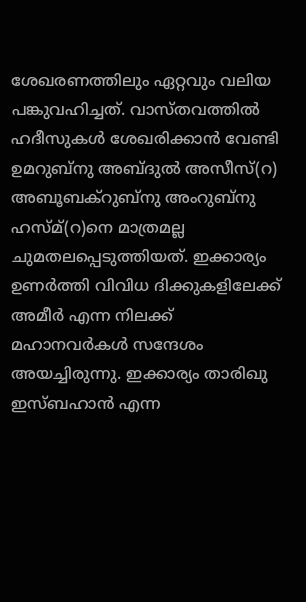ശേഖരണത്തിലും ഏറ്റവും വലിയ പങ്കുവഹിച്ചത്. വാസ്തവത്തിൽ ഹദീസുകൾ ശേഖരിക്കാൻ വേണ്ടി ഉമറുബ്നു അബ്ദുൽ അസീസ്(റ) അബൂബക്റുബ്നു അംറുബ്നു ഹസ്മ്(റ)നെ മാത്രമല്ല ചുമതലപ്പെടുത്തിയത്. ഇക്കാര്യം ഉണർത്തി വിവിധ ദിക്കുകളിലേക്ക് അമീർ എന്ന നിലക്ക് മഹാനവർകൾ സന്ദേശം അയച്ചിരുന്നു. ഇക്കാര്യം താരിഖു ഇസ്ബഹാൻ എന്ന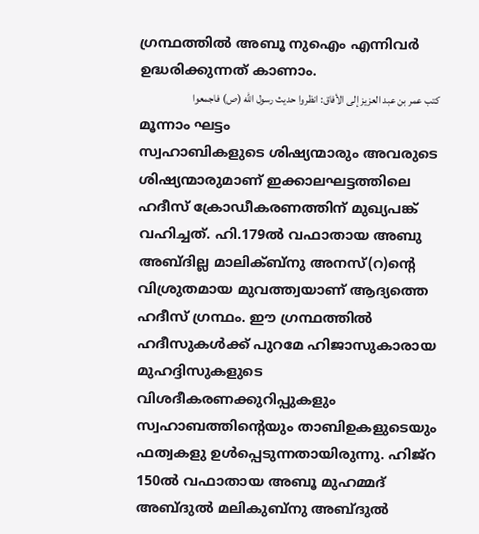ഗ്രന്ഥത്തിൽ അബൂ നുഐം എന്നിവർ ഉദ്ധരിക്കുന്നത് കാണാം.
كتب عمر بن عبد العزيز إلى الأفاق: انظروا حدیث رسول الله (ص) فاجمعوا
മൂന്നാം ഘട്ടം
സ്വഹാബികളുടെ ശിഷ്യന്മാരും അവരുടെ ശിഷ്യന്മാരുമാണ് ഇക്കാലഘട്ടത്തിലെ ഹദീസ് ക്രോഡീകരണത്തിന് മുഖ്യപങ്ക് വഹിച്ചത്. ഹി.179ൽ വഫാതായ അബു അബ്ദില്ല മാലിക്ബ്നു അനസ്(റ)ൻ്റെ വിശ്രുതമായ മുവത്ത്വയാണ് ആദ്യത്തെ ഹദീസ് ഗ്രന്ഥം. ഈ ഗ്രന്ഥത്തിൽ ഹദീസുകൾക്ക് പുറമേ ഹിജാസുകാരായ മുഹദ്ദിസുകളുടെ വിശദീകരണക്കുറിപ്പുകളും സ്വഹാബത്തിന്റെയും താബിഉകളുടെയും ഫത്വകളു ഉൾപ്പെടുന്നതായിരുന്നു. ഹിജ്റ 150ൽ വഫാതായ അബൂ മുഹമ്മദ് അബ്ദുൽ മലികുബ്നു അബ്ദുൽ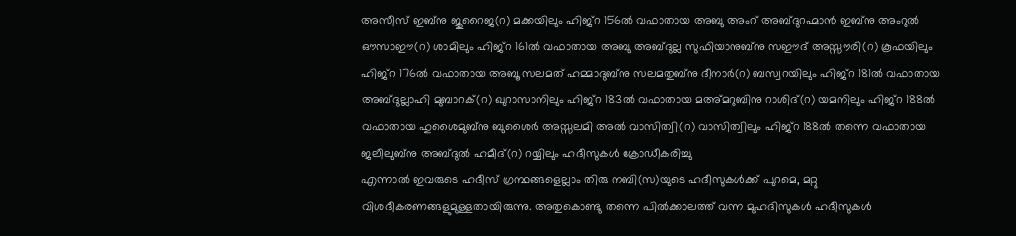അസീസ് ഇബ്നു ജുറൈജ(റ) മക്കയിലും ഹിജ്റ 156ൽ വഫാതായ അബു അംറ് അബ്ദുറഹ്മാൻ ഇബ്നു അംറുൽ ഔസാഈ(റ) ശാമിലും ഹിജ്റ 161ൽ വഫാതായ അബു അബ്ദുല്ല സുഫിയാനുബ്നു സഈദ് അസ്സൗരി(റ) കൂഫയിലും ഹിജ്റ 176ൽ വഫാതായ അബൂ സലമത് ഹമ്മാദുബ്നു സലമതുബ്നു ദീനാർ(റ) ബസ്വറയിലും ഹിജ്റ 181ൽ വഫാതായ അബ്ദുല്ലാഹി മുബാറക്(റ) ഖുറാസാനിലും ഹിജ്റ 183ൽ വഫാതായ മഅ്മറുബിനു റാശിദ്(റ) യമനിലും ഹിജ്റ 188ൽ വഫാതായ ഹുശൈമുബ്നു ബുശൈർ അസ്സലമി അൽ വാസിത്വി(റ) വാസിത്വിലും ഹിജ്റ 188ൽ തന്നെ വഫാതായ ജലീലുബ്നു അബ്ദുൽ ഹമീദ്(റ) റയ്യിലും ഹദീസുകൾ ക്രോഡീകരിച്ചു
എന്നാൽ ഇവരുടെ ഹദീസ് ഗ്രന്ഥങ്ങളെല്ലാം തിരു നബി(സ)യുടെ ഹദീസുകൾക്ക് പുറമെ, മറ്റു വിശദീകരണങ്ങളുമുള്ളതായിരുന്നു. അതുകൊണ്ടു തന്നെ പിൽക്കാലത്ത് വന്ന മുഹദിസുകൾ ഹദീസുകൾ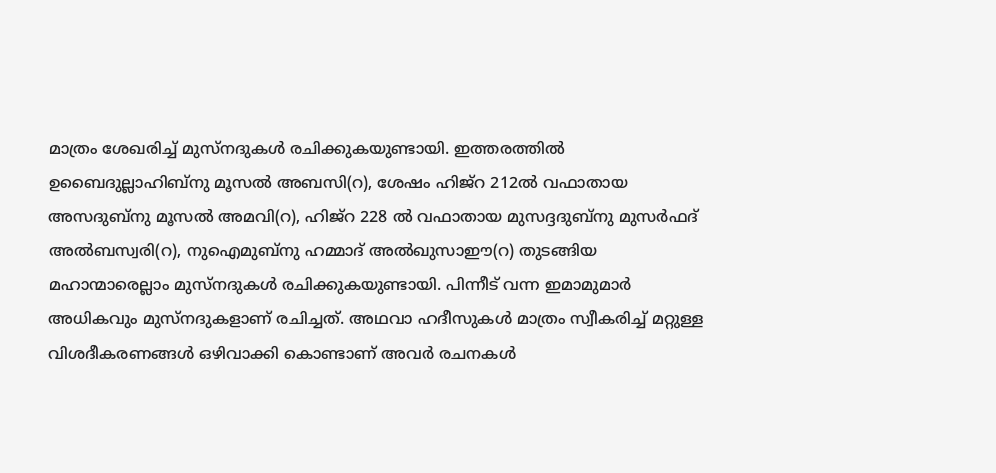മാത്രം ശേഖരിച്ച് മുസ്നദുകൾ രചിക്കുകയുണ്ടായി. ഇത്തരത്തിൽ ഉബൈദുല്ലാഹിബ്നു മൂസൽ അബസി(റ), ശേഷം ഹിജ്റ 212ൽ വഫാതായ അസദുബ്നു മൂസൽ അമവി(റ), ഹിജ്റ 228 ൽ വഫാതായ മുസദ്ദദുബ്നു മുസർഫദ് അൽബസ്വരി(റ), നുഐമുബ്നു ഹമ്മാദ് അൽഖുസാഈ(റ) തുടങ്ങിയ മഹാന്മാരെല്ലാം മുസ്നദുകൾ രചിക്കുകയുണ്ടായി. പിന്നീട് വന്ന ഇമാമുമാർ അധികവും മുസ്നദുകളാണ് രചിച്ചത്. അഥവാ ഹദീസുകൾ മാത്രം സ്വീകരിച്ച് മറ്റുള്ള വിശദീകരണങ്ങൾ ഒഴിവാക്കി കൊണ്ടാണ് അവർ രചനകൾ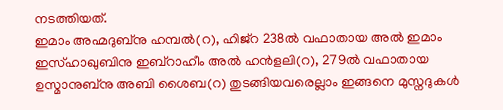നടത്തിയത്.
ഇമാം അഹ്മദുബ്നു ഹമ്പൽ(റ), ഹിജ്റ 238ൽ വഫാതായ അൽ ഇമാം ഇസ്ഹാഖുബിനു ഇബ്റാഹീം അൽ ഹൻളലി(റ), 279ൽ വഫാതായ ഉസ്മാനുബ്നു അബി ശൈബ(റ) തുടങ്ങിയവരെല്ലാം ഇങ്ങനെ മുസ്നദുകൾ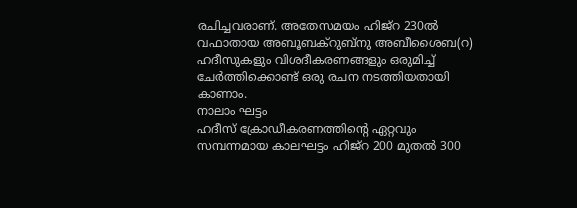രചിച്ചവരാണ്. അതേസമയം ഹിജ്റ 230ൽ വഫാതായ അബൂബക്റുബ്നു അബീശൈബ(റ) ഹദീസുകളും വിശദീകരണങ്ങളും ഒരുമിച്ച് ചേർത്തിക്കൊണ്ട് ഒരു രചന നടത്തിയതായി കാണാം.
നാലാം ഘട്ടം
ഹദീസ് ക്രോഡീകരണത്തിൻ്റെ ഏറ്റവും സമ്പന്നമായ കാലഘട്ടം ഹിജ്റ 200 മുതൽ 300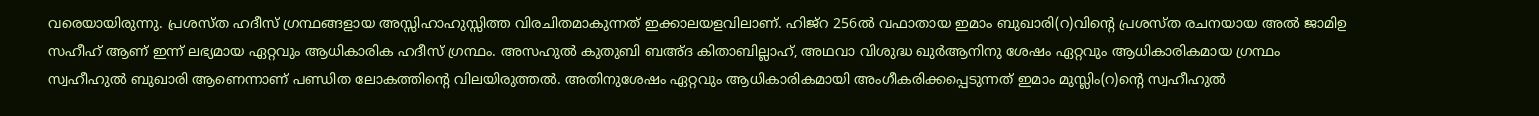വരെയായിരുന്നു. പ്രശസ്ത ഹദീസ് ഗ്രന്ഥങ്ങളായ അസ്സിഹാഹുസ്സിത്ത വിരചിതമാകുന്നത് ഇക്കാലയളവിലാണ്. ഹിജ്റ 256ൽ വഫാതായ ഇമാം ബുഖാരി(റ)വിൻ്റെ പ്രശസ്ത രചനയായ അൽ ജാമിഉ സഹീഹ് ആണ് ഇന്ന് ലഭ്യമായ ഏറ്റവും ആധികാരിക ഹദീസ് ഗ്രന്ഥം. അസഹുൽ കുതുബി ബഅ്ദ കിതാബില്ലാഹ്, അഥവാ വിശുദ്ധ ഖുർആനിനു ശേഷം ഏറ്റവും ആധികാരികമായ ഗ്രന്ഥം സ്വഹീഹുൽ ബുഖാരി ആണെന്നാണ് പണ്ഡിത ലോകത്തിൻ്റെ വിലയിരുത്തൽ. അതിനുശേഷം ഏറ്റവും ആധികാരികമായി അംഗീകരിക്കപ്പെടുന്നത് ഇമാം മുസ്ലിം(റ)ൻ്റെ സ്വഹീഹുൽ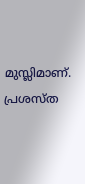മുസ്ലിമാണ്.
പ്രശസ്ത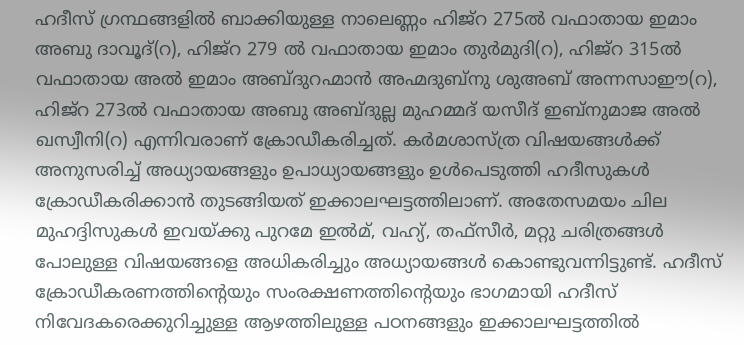ഹദീസ് ഗ്രന്ഥങ്ങളിൽ ബാക്കിയുള്ള നാലെണ്ണം ഹിജ്റ 275ൽ വഫാതായ ഇമാം അബു ദാവൂദ്(റ), ഹിജ്റ 279 ൽ വഫാതായ ഇമാം തുർമുദി(റ), ഹിജ്റ 315ൽ വഫാതായ അൽ ഇമാം അബ്ദുറഹ്മാൻ അഹ്മദുബ്നു ശുഅബ് അന്നസാഈ(റ), ഹിജ്റ 273ൽ വഫാതായ അബു അബ്ദുല്ല മുഹമ്മദ് യസീദ് ഇബ്നുമാജ അൽ ഖസ്വീനി(റ) എന്നിവരാണ് ക്രോഡീകരിച്ചത്. കർമശാസ്ത്ര വിഷയങ്ങൾക്ക് അനുസരിച്ച് അധ്യായങ്ങളും ഉപാധ്യായങ്ങളും ഉൾപെടുത്തി ഹദീസുകൾ ക്രോഡീകരിക്കാൻ തുടങ്ങിയത് ഇക്കാലഘട്ടത്തിലാണ്. അതേസമയം ചില മുഹദ്ദിസുകൾ ഇവയ്ക്കു പുറമേ ഇൽമ്, വഹ്യ്, തഫ്സീർ, മറ്റു ചരിത്രങ്ങൾ പോലുള്ള വിഷയങ്ങളെ അധികരിച്ചും അധ്യായങ്ങൾ കൊണ്ടുവന്നിട്ടുണ്ട്. ഹദീസ് ക്രോഡീകരണത്തിൻ്റെയും സംരക്ഷണത്തിന്റെയും ഭാഗമായി ഹദീസ് നിവേദകരെക്കുറിച്ചുള്ള ആഴത്തിലുള്ള പഠനങ്ങളും ഇക്കാലഘട്ടത്തിൽ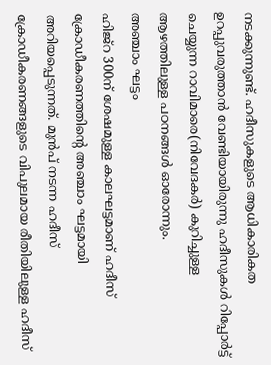നടക്കുന്നുണ്ട്. ഹദീസുകളുടെ ആധികാരികത ഉറപ്പുവരുത്താൻ വേണ്ടിയായിരുന്നു ഹദീസുകൾ റിപ്പോർട്ട് ചെയ്യുന്ന റാവിമാരെ(നിവേദകർ) കുറിച്ചുള്ള ആഴത്തിലുള്ള പഠനങ്ങൾ ഓരോന്നും.
അഞ്ചാം ഘട്ടം
ഹിജ്റ 300ന് ശേഷമുള്ള കാലഘട്ടമാണ് ഹദീസ് ക്രോഡീകരണത്തിൻ്റെ അഞ്ചാം ഘട്ടമായി അറിയപ്പെടുന്നത്. മുൻപ് നടന്ന ഹദീസ് ക്രോഡീകരണങ്ങളുടെ വിപുലമായ രീതിയിലുള്ള ഹദീസ്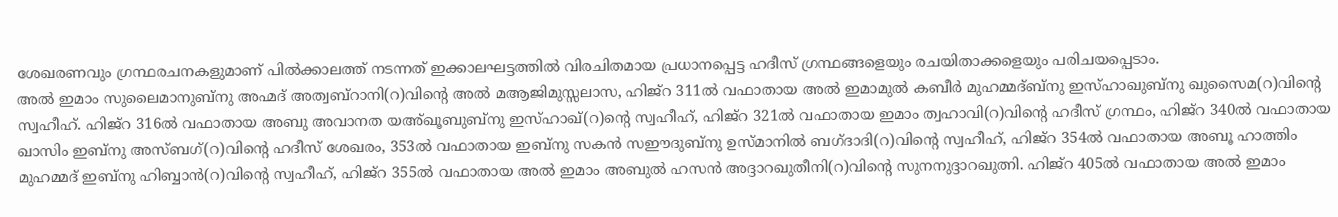ശേഖരണവും ഗ്രന്ഥരചനകളുമാണ് പിൽക്കാലത്ത് നടന്നത് ഇക്കാലഘട്ടത്തിൽ വിരചിതമായ പ്രധാനപ്പെട്ട ഹദീസ് ഗ്രന്ഥങ്ങളെയും രചയിതാക്കളെയും പരിചയപ്പെടാം.
അൽ ഇമാം സുലൈമാനുബ്നു അഹ്മദ് അത്വബ്റാനി(റ)വിൻ്റെ അൽ മആജിമുസ്സലാസ, ഹിജ്റ 311ൽ വഫാതായ അൽ ഇമാമുൽ കബീർ മുഹമ്മദ്ബ്നു ഇസ്ഹാഖുബ്നു ഖുസൈമ(റ)വിൻ്റെ സ്വഹീഹ്. ഹിജ്റ 316ൽ വഫാതായ അബു അവാനത യഅ്ഖൂബുബ്നു ഇസ്ഹാഖ്(റ)ന്റെ സ്വഹീഹ്, ഹിജ്റ 321ൽ വഫാതായ ഇമാം ത്വഹാവി(റ)വിന്റെ ഹദീസ് ഗ്രന്ഥം, ഹിജ്റ 340ൽ വഫാതായ ഖാസിം ഇബ്നു അസ്ബഗ്(റ)വിന്റെ ഹദീസ് ശേഖരം, 353ൽ വഫാതായ ഇബ്നു സകൻ സഈദുബ്നു ഉസ്മാനിൽ ബഗ്ദാദി(റ)വിൻ്റെ സ്വഹീഹ്, ഹിജ്റ 354ൽ വഫാതായ അബൂ ഹാത്തിം മുഹമ്മദ് ഇബ്നു ഹിബ്ബാൻ(റ)വിൻ്റെ സ്വഹീഹ്, ഹിജ്റ 355ൽ വഫാതായ അൽ ഇമാം അബുൽ ഹസൻ അദ്ദാറഖുതീനി(റ)വിൻ്റെ സുനനുദ്ദാറഖുത്നി. ഹിജ്റ 405ൽ വഫാതായ അൽ ഇമാം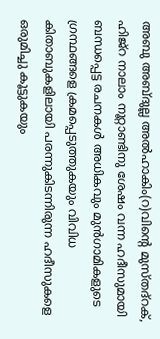അബു അബ്ദുല്ല അൽഹാകിം(റ)വിന്റെ മുസ്തദ്റക്, ഹിജ്റ നാലാം നൂറ്റാണ്ടിനു ശേഷം വന്ന ഹദീസുമായി ബന്ധപ്പെട്ട രചനകൾ അധികവും മുൻഗാമികളുടെ ഗ്രന്ഥങ്ങളെ ക്രമപ്പെടുത്തുകയും വിവിധ കിതാബുകളിലായി പരന്നുകിടന്നിരുന്ന ഹദീസുകളെ ഒരുമിച്ചു കൂട്ടുകയും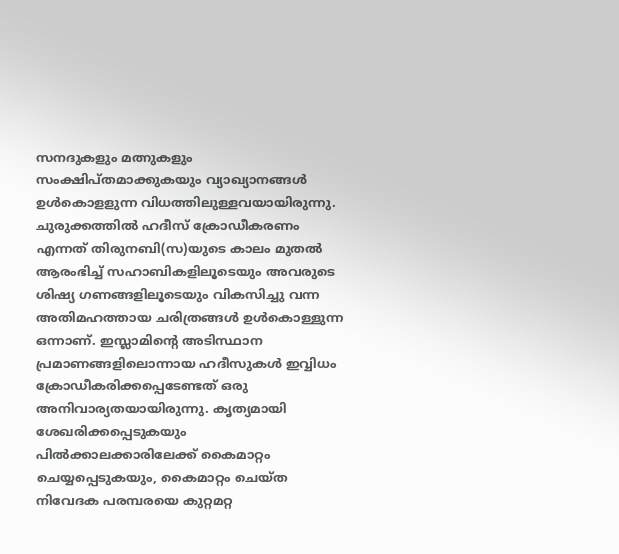സനദുകളും മത്നുകളും സംക്ഷിപ്തമാക്കുകയും വ്യാഖ്യാനങ്ങൾ ഉൾകൊളളുന്ന വിധത്തിലുള്ളവയായിരുന്നു.
ചുരുക്കത്തിൽ ഹദീസ് ക്രോഡീകരണം എന്നത് തിരുനബി(സ)യുടെ കാലം മുതൽ ആരംഭിച്ച് സഹാബികളിലൂടെയും അവരുടെ ശിഷ്യ ഗണങ്ങളിലൂടെയും വികസിച്ചു വന്ന അതിമഹത്തായ ചരിത്രങ്ങൾ ഉൾകൊള്ളുന്ന ഒന്നാണ്. ഇസ്ലാമിന്റെ അടിസ്ഥാന പ്രമാണങ്ങളിലൊന്നായ ഹദീസുകൾ ഇവ്വിധം ക്രോഡീകരിക്കപ്പെടേണ്ടത് ഒരു അനിവാര്യതയായിരുന്നു. കൃത്യമായി ശേഖരിക്കപ്പെടുകയും പിൽക്കാലക്കാരിലേക്ക് കൈമാറ്റം ചെയ്യപ്പെടുകയും, കൈമാറ്റം ചെയ്ത നിവേദക പരമ്പരയെ കുറ്റമറ്റ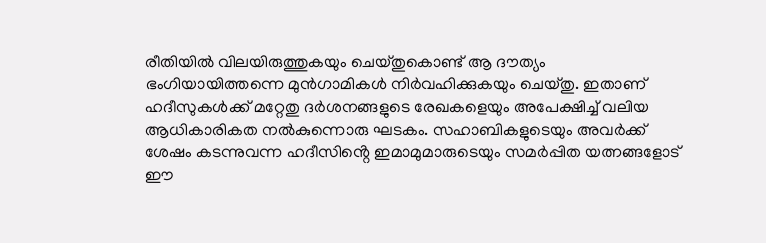രീതിയിൽ വിലയിരുത്തുകയും ചെയ്തുകൊണ്ട് ആ ദൗത്യം ഭംഗിയായിത്തന്നെ മുൻഗാമികൾ നിർവഹിക്കുകയും ചെയ്തു. ഇതാണ് ഹദീസുകൾക്ക് മറ്റേതു ദർശനങ്ങളുടെ രേഖകളെയും അപേക്ഷിച്ച് വലിയ ആധികാരികത നൽകുന്നൊരു ഘടകം. സഹാബികളുടെയും അവർക്ക് ശേഷം കടന്നുവന്ന ഹദീസിൻ്റെ ഇമാമുമാരുടെയും സമർപ്പിത യത്നങ്ങളോട് ഈ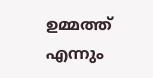ഉമ്മത്ത് എന്നും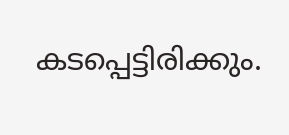കടപ്പെട്ടിരിക്കും.